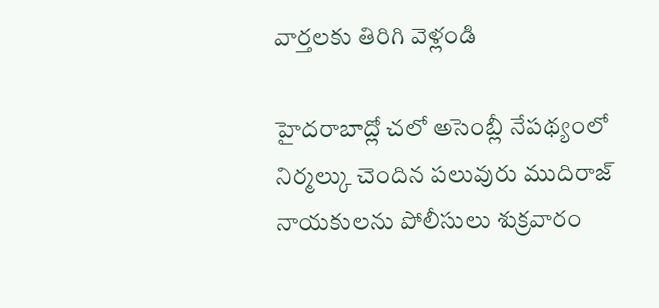వార్తలకు తిరిగి వెళ్లండి

హైదరాబాద్లో చలో అసెంబ్లీ నేపథ్యంలో నిర్మల్కు చెందిన పలువురు ముదిరాజ్ నాయకులను పోలీసులు శుక్రవారం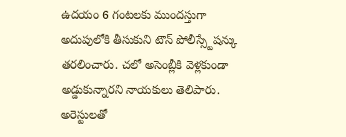ఉదయం 6 గంటలకు ముందస్తుగా అదుపులోకి తీసుకుని టౌన్ పోలీస్స్టేషన్కు తరలించారు. చలో అసెంబ్లీకి వెళ్లకుండా అడ్డుకున్నారని నాయకులు తెలిపారు.
అరెస్టులతో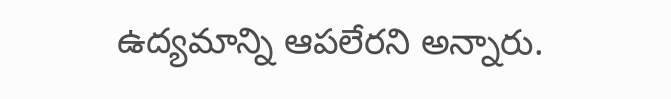ఉద్యమాన్ని ఆపలేరని అన్నారు.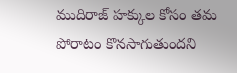ముదిరాజ్ హక్కుల కోసం తమ పోరాటం కొనసాగుతుందని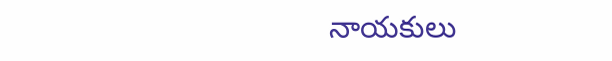నాయకులు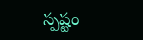స్పష్టం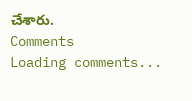చేశారు.
Comments
Loading comments...